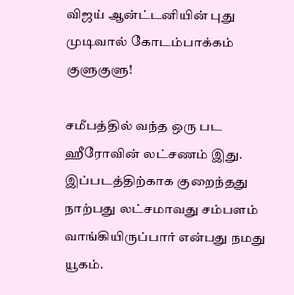விஜய் ஆன்ட்டனியின் புது முடிவால் கோடம்பாக்கம் குளுகுளு!

சமீபத்தில் வந்த ஒரு பட ஹீரோவின் லட்சணம் இது. இப்படத்திற்காக குறைந்தது நாற்பது லட்சமாவது சம்பளம் வாங்கியிருப்பார் என்பது நமது யூகம்.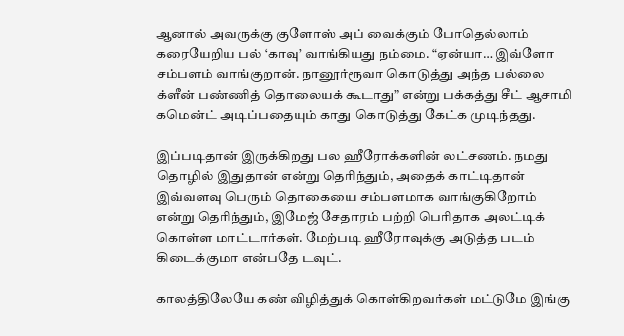ஆனால் அவருக்கு குளோஸ் அப் வைக்கும் போதெல்லாம் கரையேறிய பல் ‘காவு’ வாங்கியது நம்மை. “ஏன்யா… இவ்ளோ சம்பளம் வாங்குறான். நானூர்ரூவா கொடுத்து அந்த பல்லை க்ளீன் பண்ணித் தொலையக் கூடாது” என்று பக்கத்து சீட் ஆசாமி கமென்ட் அடிப்பதையும் காது கொடுத்து கேட்க முடிந்தது.

இப்படிதான் இருக்கிறது பல ஹீரோக்களின் லட்சணம். நமது தொழில் இதுதான் என்று தெரிந்தும், அதைக் காட்டிதான் இவ்வளவு பெரும் தொகையை சம்பளமாக வாங்குகிறோம் என்று தெரிந்தும், இமேஜ் சேதாரம் பற்றி பெரிதாக அலட்டிக் கொள்ள மாட்டார்கள். மேற்படி ஹீரோவுக்கு அடுத்த படம் கிடைக்குமா என்பதே டவுட்.

காலத்திலேயே கண் விழித்துக் கொள்கிறவர்கள் மட்டுமே இங்கு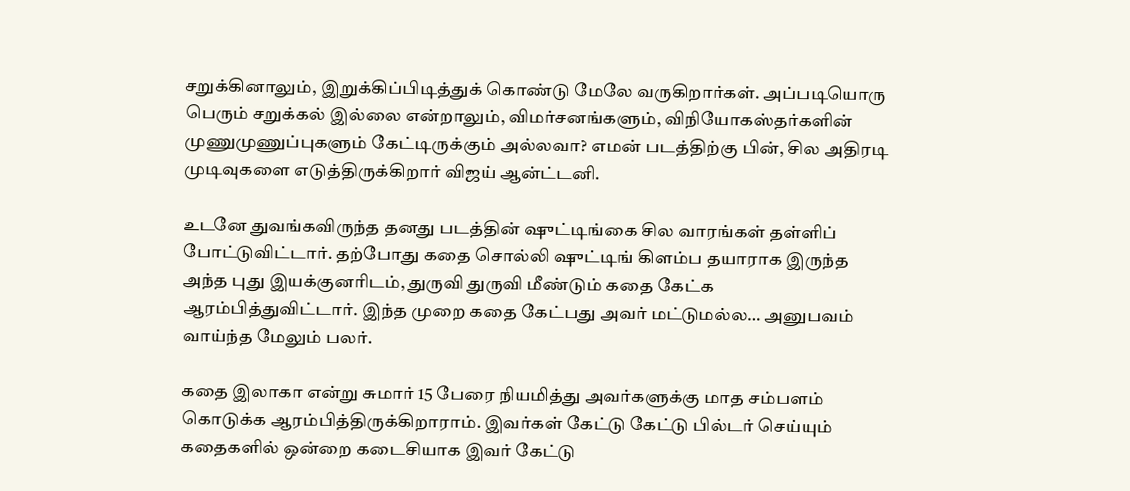சறுக்கினாலும், இறுக்கிப்பிடித்துக் கொண்டு மேலே வருகிறார்கள். அப்படியொரு பெரும் சறுக்கல் இல்லை என்றாலும், விமர்சனங்களும், விநியோகஸ்தர்களின் முணுமுணுப்புகளும் கேட்டிருக்கும் அல்லவா? எமன் படத்திற்கு பின், சில அதிரடி முடிவுகளை எடுத்திருக்கிறார் விஜய் ஆன்ட்டனி.

உடனே துவங்கவிருந்த தனது படத்தின் ஷுட்டிங்கை சில வாரங்கள் தள்ளிப் போட்டுவிட்டார். தற்போது கதை சொல்லி ஷுட்டிங் கிளம்ப தயாராக இருந்த அந்த புது இயக்குனரிடம், துருவி துருவி மீண்டும் கதை கேட்க ஆரம்பித்துவிட்டார். இந்த முறை கதை கேட்பது அவர் மட்டுமல்ல… அனுபவம் வாய்ந்த மேலும் பலர்.

கதை இலாகா என்று சுமார் 15 பேரை நியமித்து அவர்களுக்கு மாத சம்பளம் கொடுக்க ஆரம்பித்திருக்கிறாராம். இவர்கள் கேட்டு கேட்டு பில்டர் செய்யும் கதைகளில் ஒன்றை கடைசியாக இவர் கேட்டு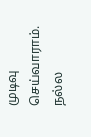முடிவு செய்வாராம். நல்ல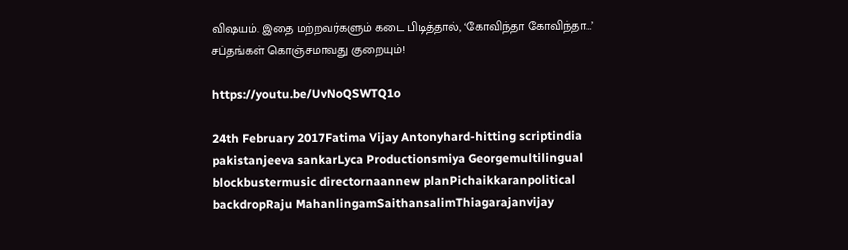விஷயம். இதை மற்றவர்களும் கடை பிடித்தால், ‘கோவிந்தா கோவிந்தா…’ சப்தங்கள் கொஞ்சமாவது குறையும்!

https://youtu.be/UvNoQSWTQ1o

24th February 2017Fatima Vijay Antonyhard-hitting scriptindia pakistanjeeva sankarLyca Productionsmiya Georgemultilingual blockbustermusic directornaannew planPichaikkaranpolitical backdropRaju MahanlingamSaithansalimThiagarajanvijay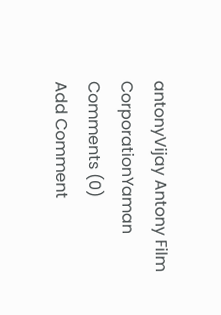antonyVijay Antony Film CorporationYaman
Comments (0)
Add Comment